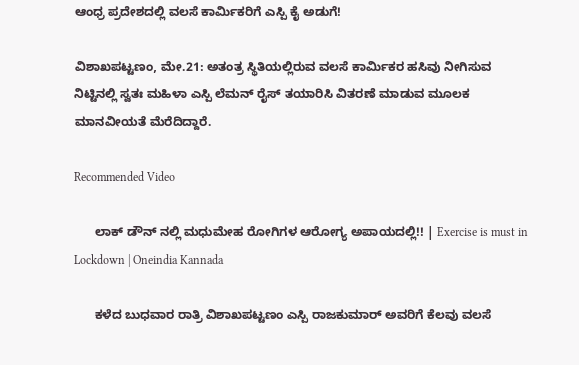ಆಂಧ್ರ ಪ್ರದೇಶದಲ್ಲಿ ವಲಸೆ ಕಾರ್ಮಿಕರಿಗೆ ಎಸ್ಪಿ ಕೈ ಅಡುಗೆ!

ವಿಶಾಖಪಟ್ಟಣಂ, ಮೇ.21: ಅತಂತ್ರ ಸ್ಥಿತಿಯಲ್ಲಿರುವ ವಲಸೆ ಕಾರ್ಮಿಕರ ಹಸಿವು ನೀಗಿಸುವ ನಿಟ್ಟಿನಲ್ಲಿ ಸ್ವತಃ ಮಹಿಳಾ ಎಸ್ಪಿ ಲೆಮನ್ ರೈಸ್ ತಯಾರಿಸಿ ವಿತರಣೆ ಮಾಡುವ ಮೂಲಕ ಮಾನವೀಯತೆ ಮೆರೆದಿದ್ದಾರೆ.

Recommended Video

      ಲಾಕ್ ಡೌನ್ ನಲ್ಲಿ ಮಧುಮೇಹ ರೋಗಿಗಳ ಆರೋಗ್ಯ ಅಪಾಯದಲ್ಲಿ!! | Exercise is must in Lockdown | Oneindia Kannada

      ಕಳೆದ ಬುಧವಾರ ರಾತ್ರಿ ವಿಶಾಖಪಟ್ಟಣಂ ಎಸ್ಪಿ ರಾಜಕುಮಾರ್ ಅವರಿಗೆ ಕೆಲವು ವಲಸೆ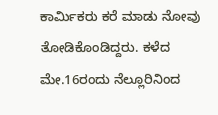ಕಾರ್ಮಿಕರು ಕರೆ ಮಾಡು ನೋವು ತೋಡಿಕೊಂಡಿದ್ದರು. ಕಳೆದ ಮೇ.16ರಂದು ನೆಲ್ಲೂರಿನಿಂದ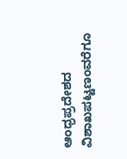ಆಂಧ್ರಪ್ರದೇಶದ ವಿಶಾಖಪಟ್ಟಣಂವರೆಗೂ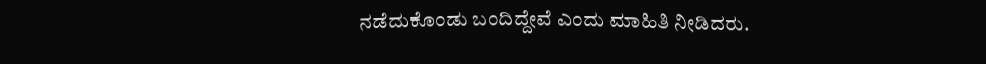ನಡೆದುಕೊಂಡು ಬಂದಿದ್ದೇವೆ ಎಂದು ಮಾಹಿತಿ ನೀಡಿದರು.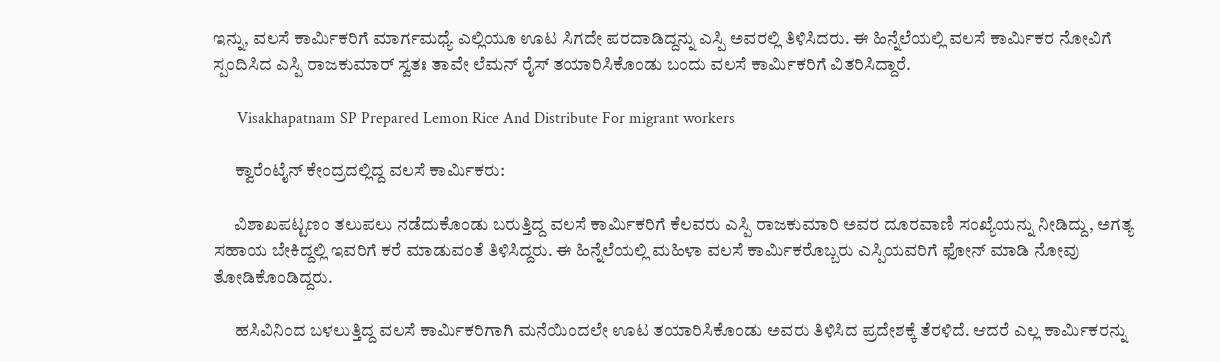ಇನ್ನು, ವಲಸೆ ಕಾರ್ಮಿಕರಿಗೆ ಮಾರ್ಗಮಧ್ಯೆ ಎಲ್ಲಿಯೂ ಊಟ ಸಿಗದೇ ಪರದಾಡಿದ್ದನ್ನು ಎಸ್ಪಿ ಅವರಲ್ಲಿ ತಿಳಿಸಿದರು. ಈ ಹಿನ್ನೆಲೆಯಲ್ಲಿ ವಲಸೆ ಕಾರ್ಮಿಕರ ನೋವಿಗೆ ಸ್ಪಂದಿಸಿದ ಎಸ್ಪಿ ರಾಜಕುಮಾರ್ ಸ್ವತಃ ತಾವೇ ಲೆಮನ್ ರೈಸ್ ತಯಾರಿಸಿಕೊಂಡು ಬಂದು ವಲಸೆ ಕಾರ್ಮಿಕರಿಗೆ ವಿತರಿಸಿದ್ದಾರೆ.

      Visakhapatnam SP Prepared Lemon Rice And Distribute For migrant workers

      ಕ್ವಾರೆಂಟೈನ್ ಕೇಂದ್ರದಲ್ಲಿದ್ದ ವಲಸೆ ಕಾರ್ಮಿಕರು:

      ವಿಶಾಖಪಟ್ಟಣಂ ತಲುಪಲು ನಡೆದುಕೊಂಡು ಬರುತ್ತಿದ್ದ ವಲಸೆ ಕಾರ್ಮಿಕರಿಗೆ ಕೆಲವರು ಎಸ್ಪಿ ರಾಜಕುಮಾರಿ ಅವರ ದೂರವಾಣಿ ಸಂಖ್ಯೆಯನ್ನು ನೀಡಿದ್ದು, ಅಗತ್ಯ ಸಹಾಯ ಬೇಕಿದ್ದಲ್ಲಿ ಇವರಿಗೆ ಕರೆ ಮಾಡುವಂತೆ ತಿಳಿಸಿದ್ದರು. ಈ ಹಿನ್ನೆಲೆಯಲ್ಲಿ ಮಹಿಳಾ ವಲಸೆ ಕಾರ್ಮಿಕರೊಬ್ಬರು ಎಸ್ಪಿಯವರಿಗೆ ಫೋನ್ ಮಾಡಿ ನೋವು ತೋಡಿಕೊಂಡಿದ್ದರು.

      ಹಸಿವಿನಿಂದ ಬಳಲುತ್ತಿದ್ದ ವಲಸೆ ಕಾರ್ಮಿಕರಿಗಾಗಿ ಮನೆಯಿಂದಲೇ ಊಟ ತಯಾರಿಸಿಕೊಂಡು ಅವರು ತಿಳಿಸಿದ ಪ್ರದೇಶಕ್ಕೆ ತೆರಳಿದೆ. ಆದರೆ ಎಲ್ಲ ಕಾರ್ಮಿಕರನ್ನು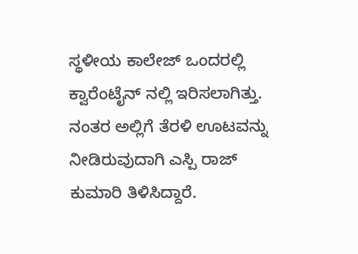ಸ್ಥಳೀಯ ಕಾಲೇಜ್ ಒಂದರಲ್ಲಿ ಕ್ವಾರೆಂಟೈನ್ ನಲ್ಲಿ ಇರಿಸಲಾಗಿತ್ತು. ನಂತರ ಅಲ್ಲಿಗೆ ತೆರಳಿ ಊಟವನ್ನು ನೀಡಿರುವುದಾಗಿ ಎಸ್ಪಿ ರಾಜ್ ಕುಮಾರಿ ತಿಳಿಸಿದ್ದಾರೆ.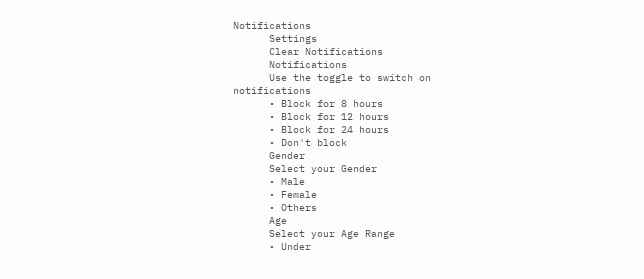Notifications
      Settings
      Clear Notifications
      Notifications
      Use the toggle to switch on notifications
      • Block for 8 hours
      • Block for 12 hours
      • Block for 24 hours
      • Don't block
      Gender
      Select your Gender
      • Male
      • Female
      • Others
      Age
      Select your Age Range
      • Under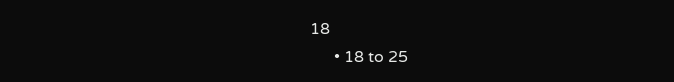18
      • 18 to 25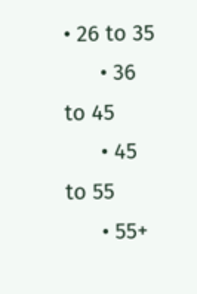• 26 to 35
      • 36 to 45
      • 45 to 55
      • 55+